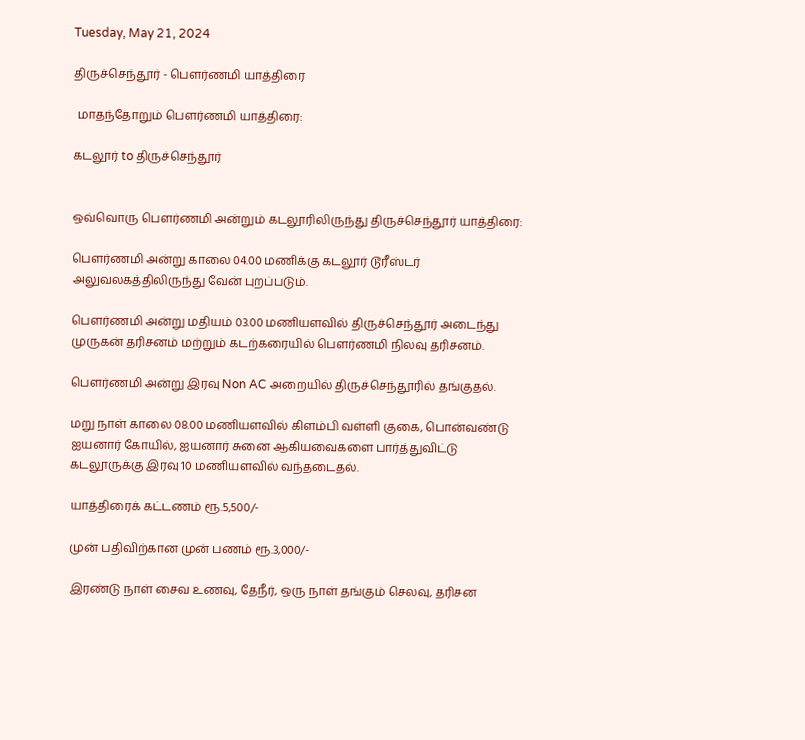Tuesday, May 21, 2024

திருச்செந்தூர் - பெளர்ணமி யாத்திரை

 மாதந்தோறும் பெளர்ணமி யாத்திரை:

கடலூர் to திருச்செந்தூர்


ஒவ்வொரு பெளர்ணமி அன்றும் கடலூரிலிருந்து திருச்செந்தூர் யாத்திரை:

பெளர்ணமி அன்று காலை 04.00 மணிக்கு கடலூர் டூரீஸ்டர் அலுவலகத்திலிருந்து வேன் புறப்படும்.

பெளர்ணமி அன்று மதியம் 03.00 மணியளவில் திருச்செந்தூர் அடைந்து முருகன் தரிசனம் மற்றும் கடற்கரையில் பெளர்ணமி நிலவு தரிசனம்.

பெளர்ணமி அன்று இரவு Non AC அறையில் திருச்செந்தூரில் தங்குதல்.

மறு நாள் காலை 08.00 மணியளவில் கிளம்பி வள்ளி குகை, பொன்வண்டு ஐயனார் கோயில், ஐயனார் சுனை ஆகியவைகளை பார்த்துவிட்டு கடலூருக்கு இரவு 10 மணியளவில் வந்தடைதல்.

யாத்திரைக் கட்டணம் ரூ.5,500/-

முன் பதிவிற்கான முன் பணம் ரூ.3,000/-

இரண்டு நாள் சைவ உணவு, தேநீர், ஒரு நாள் தங்கும் செலவு, தரிசன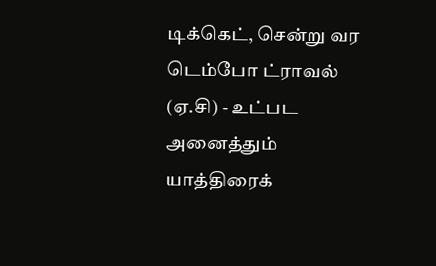டிக்கெட், சென்று வர டெம்போ ட்ராவல் (ஏ.சி) - உட்பட அனைத்தும் யாத்திரைக்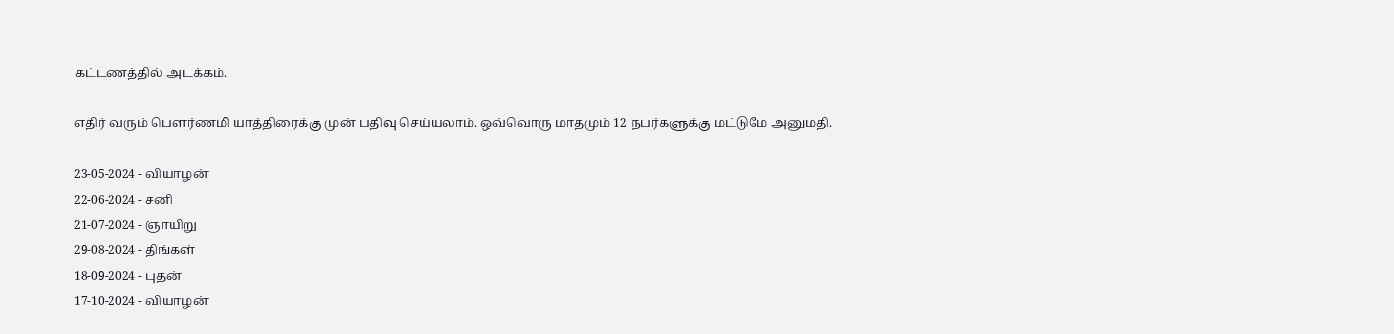கட்டணத்தில் அடக்கம்.

எதிர் வரும் பெளர்ணமி யாத்திரைக்கு முன் பதிவு செய்யலாம். ஒவ்வொரு மாதமும் 12 நபர்களுக்கு மட்டுமே அனுமதி.

23-05-2024 - வியாழன்
22-06-2024 - சனி
21-07-2024 - ஞாயிறு
29-08-2024 - திங்கள்
18-09-2024 - புதன்
17-10-2024 - வியாழன்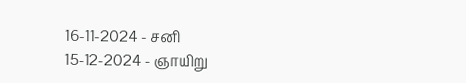16-11-2024 - சனி
15-12-2024 - ஞாயிறு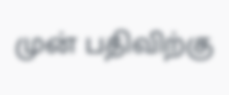முன் பதிவிற்கு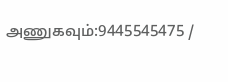அணுகவும்:9445545475 /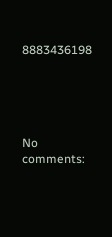8883436198





No comments: